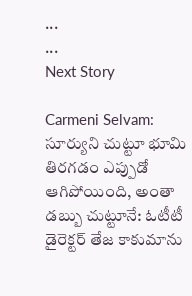...
...
Next Story

Carmeni Selvam: సూర్యుని చుట్టూ భూమి తిరగడం ఎప్పుడో ఆగిపోయింది, అంతా డబ్బు చుట్టూనే: ఓటీటీ డైరెక్టర్ తేజ కాకుమాను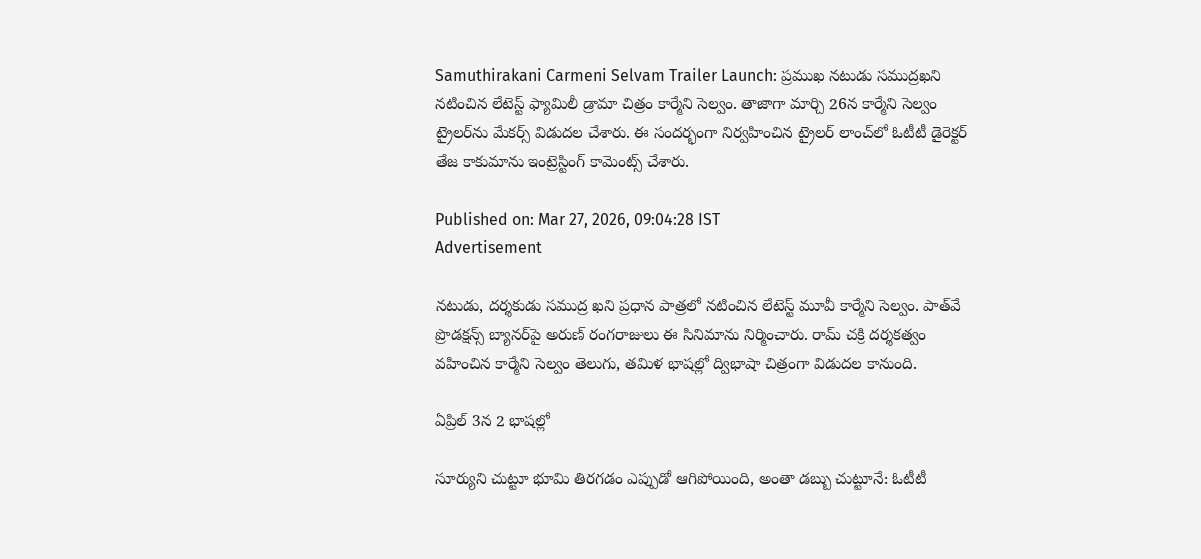Samuthirakani Carmeni Selvam Trailer Launch: ప్రముఖ నటుడు సముద్రఖని నటించిన లేటెస్ట్ ఫ్యామిలీ డ్రామా చిత్రం కార్మేని సెల్వం. తాజాగా మార్చి 26న కార్మేని సెల్వం ట్రైలర్‌ను మేకర్స్ విడుదల చేశారు. ఈ సందర్భంగా నిర్వహించిన ట్రైలర్ లాంచ్‌లో ఓటీటీ డైరెక్టర్ తేజ కాకుమాను ఇంట్రెస్టింగ్ కామెంట్స్ చేశారు.

Published on: Mar 27, 2026, 09:04:28 IST
Advertisement

నటుడు, దర్శకుడు సముద్ర ఖని ప్రధాన పాత్రలో నటించిన లేటెస్ట్ మూవీ కార్మేని సెల్వం. పాత్‌వే ప్రొడక్షన్స్ బ్యానర్‌పై అరుణ్ రంగరాజులు ఈ సినిమాను నిర్మించారు. రామ్ చక్రి దర్శకత్వం వహించిన కార్మేని సెల్వం తెలుగు, తమిళ భాషల్లో ద్విభాషా చిత్రంగా విడుదల కానుంది.

ఏప్రిల్ 3న 2 భాషల్లో

సూర్యుని చుట్టూ భూమి తిరగడం ఎప్పుడో ఆగిపోయింది, అంతా డబ్బు చుట్టూనే: ఓటీటీ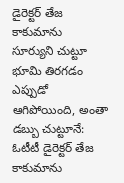డైరెక్టర్ తేజ కాకుమాను
సూర్యుని చుట్టూ భూమి తిరగడం ఎప్పుడో ఆగిపోయింది, అంతా డబ్బు చుట్టూనే: ఓటీటీ డైరెక్టర్ తేజ కాకుమాను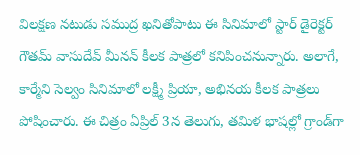విలక్షణ నటుడు సముద్ర ఖనితోపాటు ఈ సినిమాలో స్టార్ డైరెక్టర్ గౌతమ్ వాసుదేవ్ మీనన్ కీలక పాత్రలో కనిపించనున్నారు. అలాగే, కార్మేని సెల్వం సినిమాలో లక్ష్మీ ప్రియా, అభినయ కీలక పాత్రలు పోషించారు. ఈ చిత్రం ఏప్రిల్ 3న తెలుగు, తమిళ భాషల్లో గ్రాండ్‌గా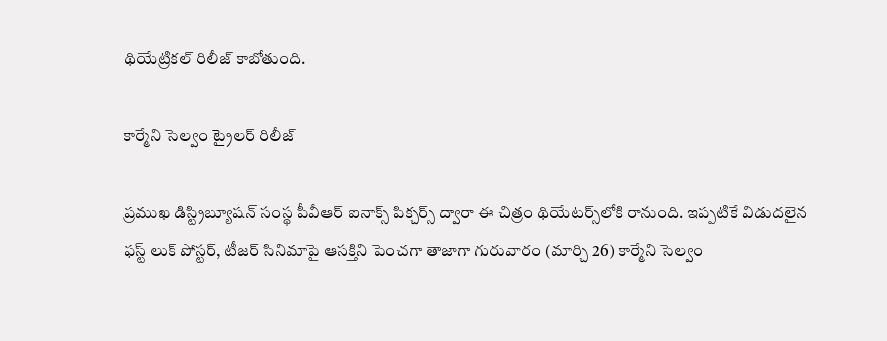థియేట్రికల్ రిలీజ్ కాబోతుంది.

కార్మేని సెల్వం ట్రైలర్ రిలీజ్

ప్రముఖ డిస్ట్రిబ్యూషన్ సంస్థ పీవీఆర్ ఐనాక్స్ పిక్చర్స్ ద్వారా ఈ చిత్రం థియేటర్స్‌లోకి రానుంది. ఇప్పటికే విడుదలైన ఫస్ట్ లుక్ పోస్టర్‌, టీజర్ సినిమాపై ఆసక్తిని పెంచగా తాజాగా గురువారం (మార్చి 26) కార్మేని సెల్వం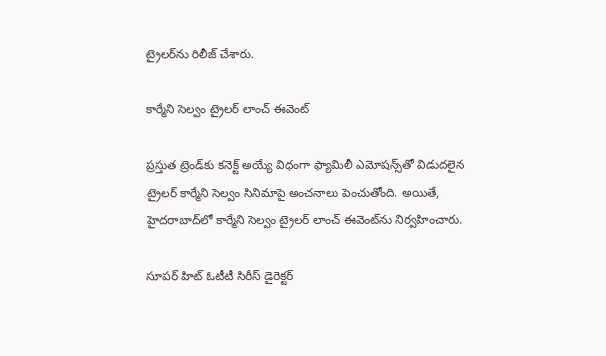ట్రైలర్‌ను రిలీజ్ చేశారు.

కార్మేని సెల్వం ట్రైలర్ లాంచ్ ఈవెంట్

ప్రస్తుత ట్రెండ్‌కు కనెక్ట్ అయ్యే విధంగా ఫ్యామిలీ ఎమోషన్స్‌తో విడుదలైన ట్రైలర్ కార్మేని సెల్వం సినిమాపై అంచనాలు పెంచుతోంది. అయితే, హైదరాబాద్‌లో కార్మేని సెల్వం ట్రైలర్ లాంచ్ ఈవెంట్‌ను నిర్వహించారు.

సూపర్ హిట్ ఓటీటీ సిరీస్ డైరెక్టర్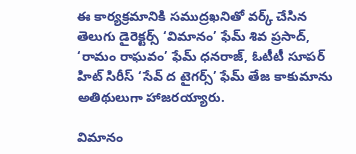ఈ కార్యక్రమానికి సముద్రఖనితో వర్క్ చేసిన తెలుగు డైరెక్టర్స్ ‘విమానం’ ఫేమ్ శివ ప్రసాద్, ‘రామం రాఘవం’ ఫేమ్ ధనరాజ్, ఓటీటీ సూపర్ హిట్ సిరీస్ ‘సేవ్ ద టైగర్స్’ ఫేమ్ తేజ కాకుమాను అతిథులుగా హాజరయ్యారు.

విమానం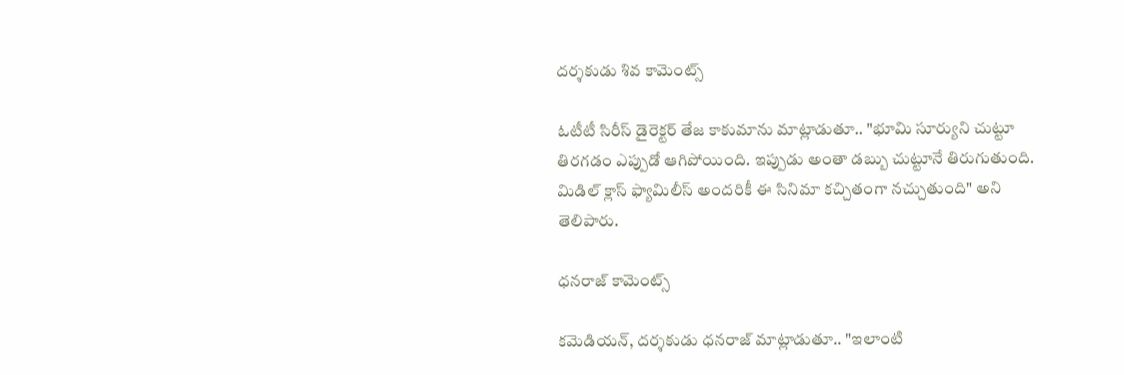దర్శకుడు శివ కామెంట్స్

ఓటీటీ సిరీస్ డైరెక్టర్ తేజ కాకుమాను మాట్లాడుతూ.. "భూమి సూర్యుని చుట్టూ తిరగడం ఎప్పుడో ఆగిపోయింది. ఇప్పుడు అంతా డబ్బు చుట్టూనే తిరుగుతుంది. మిడిల్ క్లాస్ ఫ్యామిలీస్ అందరికీ ఈ సినిమా కచ్చితంగా నచ్చుతుంది" అని తెలిపారు.

ధనరాజ్ కామెంట్స్

కమెడియన్, దర్శకుడు ధనరాజ్ మాట్లాడుతూ.. "ఇలాంటి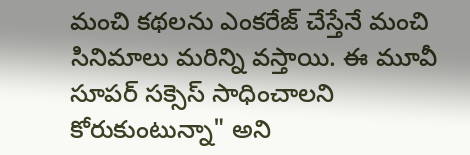మంచి కథలను ఎంకరేజ్ చేస్తేనే మంచి సినిమాలు మరిన్ని వస్తాయి. ఈ మూవీ సూపర్ సక్సెస్ సాధించాలని కోరుకుంటున్నా" అని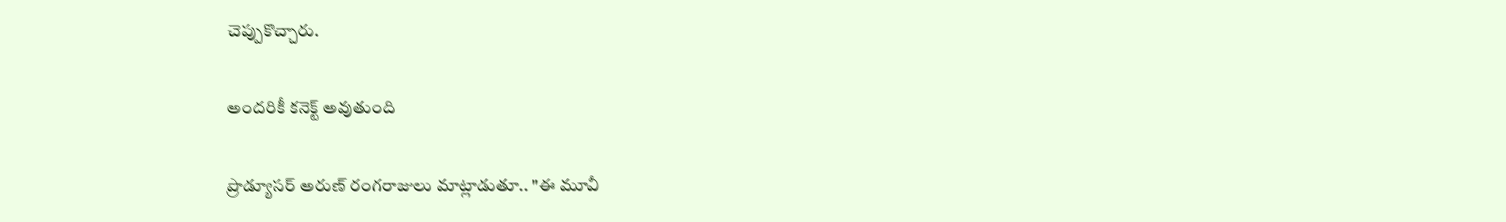చెప్పుకొచ్చారు.

అందరికీ కనెక్ట్ అవుతుంది

ప్రొడ్యూసర్ అరుణ్ రంగరాజులు మాట్లాడుతూ.. "ఈ మూవీ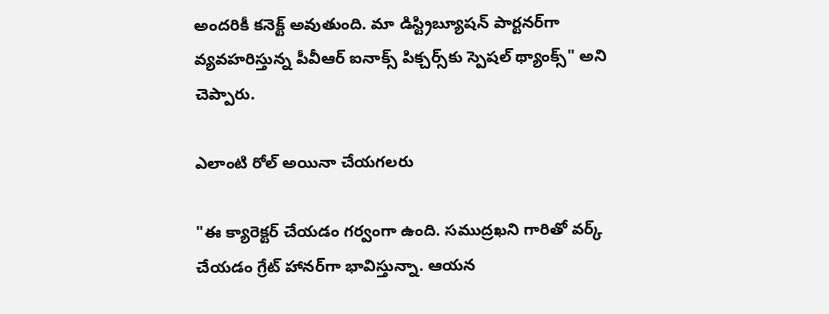అందరికీ కనెక్ట్ అవుతుంది. మా డిస్ట్రిబ్యూషన్ పార్టనర్‌‌గా వ్యవహరిస్తున్న పీవీఆర్ ఐనాక్స్ పిక్చర్స్‌కు స్పెషల్ థ్యాంక్స్" అని చెప్పారు.

ఎలాంటి రోల్ అయినా చేయగలరు

"ఈ క్యారెక్టర్ చేయడం గర్వంగా ఉంది. సముద్రఖని గారితో వర్క్ చేయడం గ్రేట్ హానర్‌గా భావిస్తున్నా. ఆయన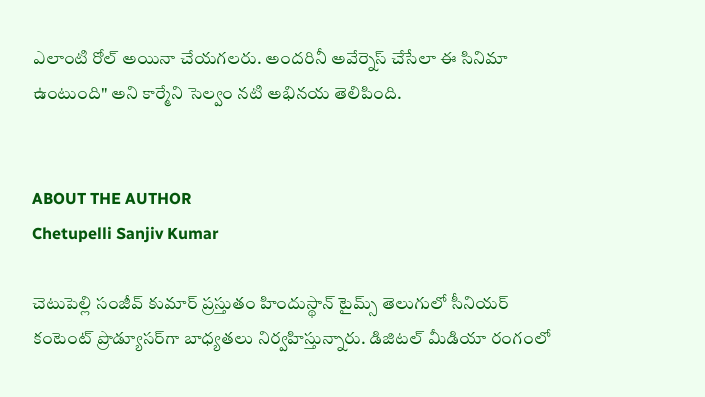ఎలాంటి రోల్ అయినా చేయగలరు. అందరినీ అవేర్నెస్ చేసేలా ఈ సినిమా ఉంటుంది" అని కార్మేని సెల్వం నటి అభినయ తెలిపింది.


ABOUT THE AUTHOR
Chetupelli Sanjiv Kumar

చెటుపెల్లి సంజీవ్ కుమార్ ప్రస్తుతం హిందుస్థాన్ టైమ్స్ తెలుగులో సీనియర్ కంటెంట్ ప్రొడ్యూసర్‌గా బాధ్యతలు నిర్వహిస్తున్నారు. డిజిటల్ మీడియా రంగంలో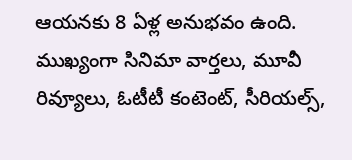ఆయనకు 8 ఏళ్ల అనుభవం ఉంది. ముఖ్యంగా సినిమా వార్తలు, మూవీ రివ్యూలు, ఓటీటీ కంటెంట్, సీరియల్స్,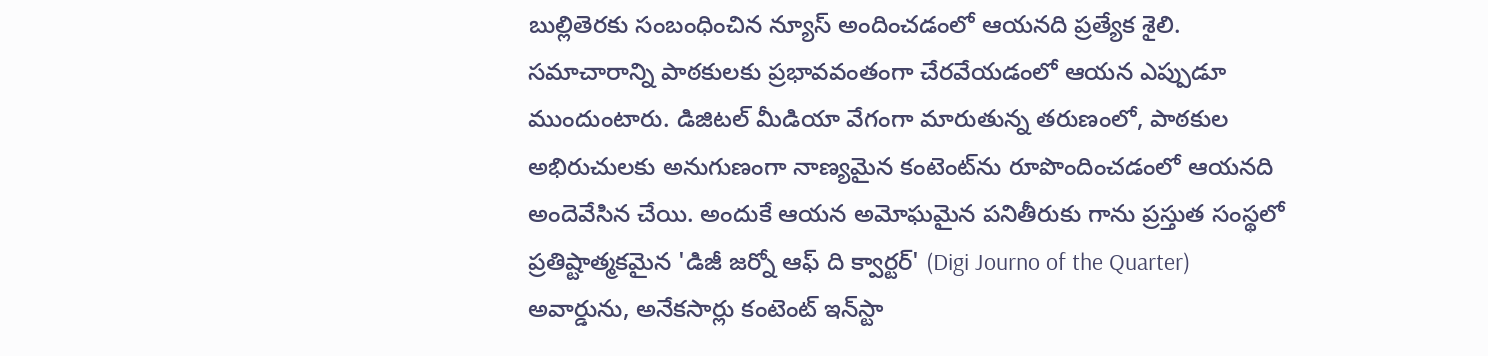బుల్లితెరకు సంబంధించిన న్యూస్ అందించడంలో ఆయనది ప్రత్యేక శైలి. సమాచారాన్ని పాఠకులకు ప్రభావవంతంగా చేరవేయడంలో ఆయన ఎప్పుడూ ముందుంటారు. డిజిటల్ మీడియా వేగంగా మారుతున్న తరుణంలో, పాఠకుల అభిరుచులకు అనుగుణంగా నాణ్యమైన కంటెంట్‌ను రూపొందించడంలో ఆయనది అందెవేసిన చేయి. అందుకే ఆయన అమోఘమైన పనితీరుకు గాను ప్రస్తుత సంస్థలో ప్రతిష్టాత్మకమైన 'డిజీ జర్నో ఆఫ్ ది క్వార్టర్' (Digi Journo of the Quarter) అవార్డును, అనేకసార్లు కంటెంట్ ఇన్‌స్టా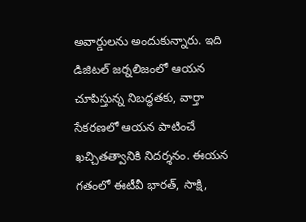అవార్డులను అందుకున్నారు. ఇది డిజిటల్ జర్నలిజంలో ఆయన చూపిస్తున్న నిబద్ధతకు, వార్తా సేకరణలో ఆయన పాటించే ఖచ్చితత్వానికి నిదర్శనం. ఈయన గతంలో ఈటీవీ భారత్, సాక్షి,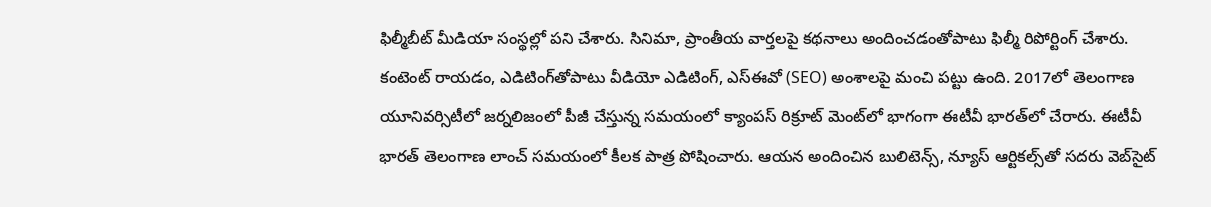ఫిల్మీబీట్ మీడియా సంస్థల్లో పని చేశారు. సినిమా, ప్రాంతీయ వార్తలపై కథనాలు అందించడంతోపాటు ఫిల్మీ రిపోర్టింగ్ చేశారు. కంటెంట్ రాయడం, ఎడిటింగ్‌తోపాటు వీడియో ఎడిటింగ్, ఎస్‌ఈవో (SEO) అంశాలపై మంచి పట్టు ఉంది. 2017లో తెలంగాణ యూనివర్సిటీలో జర్నలిజంలో పీజీ చేస్తున్న సమయంలో క్యాంపస్ రిక్రూట్ మెంట్‌లో భాగంగా ఈటీవీ భారత్‌లో చేరారు. ఈటీవీ భారత్ తెలంగాణ లాంచ్ సమయంలో కీలక పాత్ర పోషించారు. ఆయన అందించిన బులిటెన్స్, న్యూస్ ఆర్టికల్స్‌తో సదరు వెబ్‌సైట్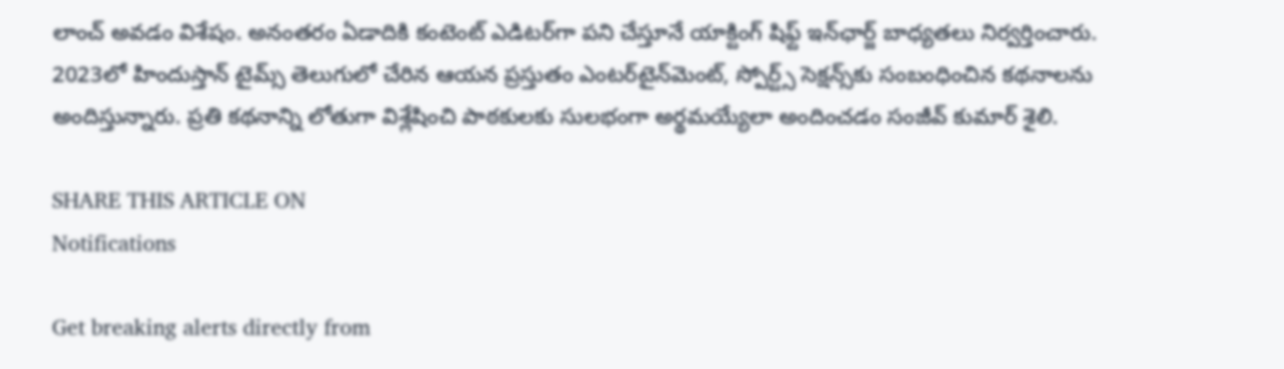లాంచ్ అవడం విశేషం. అనంతరం ఏడాదికి కంటెంట్ ఎడిటర్‌గా పని చేస్తూనే యాక్టింగ్ షిఫ్ట్ ఇన్‌ఛార్జ్ బాధ్యతలు నిర్వర్తించారు. 2023లో హిందుస్తాన్ టైమ్స్ తెలుగులో చేరిన ఆయన ప్రస్తుతం ఎంటర్‌టైన్‌మెంట్, స్పోర్ట్స్ సెక్షన్స్‌కు సంబంధించిన కథనాలను అందిస్తున్నారు. ప్రతి కథనాన్ని లోతుగా విశ్లేషించి పాఠకులకు సులభంగా అర్థమయ్యేలా అందించడం సంజీవ్ కుమార్ శైలి.

SHARE THIS ARTICLE ON
Notifications

Get breaking alerts directly from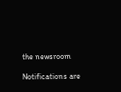the newsroom

Notifications are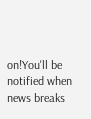on!You'll be notified when news breaks